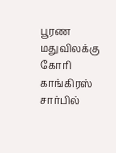பூரண மதுவிலக்கு கோரி காங்கிரஸ் சார்பில்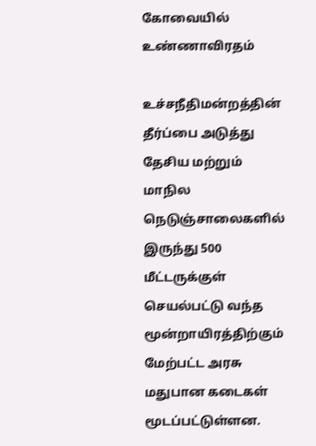கோவையில் உண்ணாவிரதம்

உச்சநீதிமன்றத்தின் தீர்ப்பை அடுத்து தேசிய மற்றும் மாநில நெடுஞ்சாலைகளில் இருந்து 500 மீட்டருக்குள் செயல்பட்டு வந்த மூன்றாயிரத்திற்கும் மேற்பட்ட அரசு மதுபான கடைகள் மூடப்பட்டுள்ளன.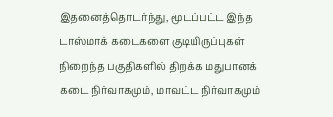இதனைத்தொடர்ந்து, மூடப்பட்ட இந்த டாஸ்மாக் கடைகளை குடியிருப்புகள் நிறைந்த பகுதிகளில் திறக்க மதுபானக் கடை நிர்வாகமும், மாவட்ட நிர்வாகமும்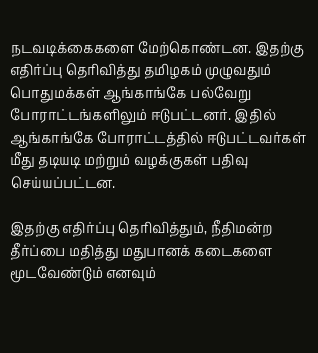நடவடிக்கைகளை மேற்கொண்டன. இதற்கு எதிர்ப்பு தெரிவித்து தமிழகம் முழுவதும் பொதுமக்கள் ஆங்காங்கே பல்வேறு போராட்டங்களிலும் ஈடுபட்டனர். இதில் ஆங்காங்கே போராட்டத்தில் ஈடுபட்டவர்கள் மீது தடியடி மற்றும் வழக்குகள் பதிவு செய்யப்பட்டன.

இதற்கு எதிர்ப்பு தெரிவித்தும், நீதிமன்ற தீர்ப்பை மதித்து மதுபானக் கடைகளை மூடவேண்டும் எனவும்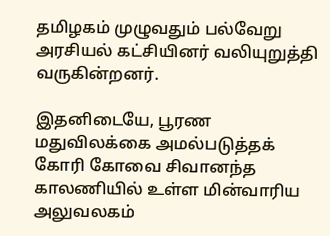தமிழகம் முழுவதும் பல்வேறு அரசியல் கட்சியினர் வலியுறுத்தி வருகின்றனர்.

இதனிடையே, பூரண மதுவிலக்கை அமல்படுத்தக் கோரி கோவை சிவானந்த காலணியில் உள்ள மின்வாரிய அலுவலகம்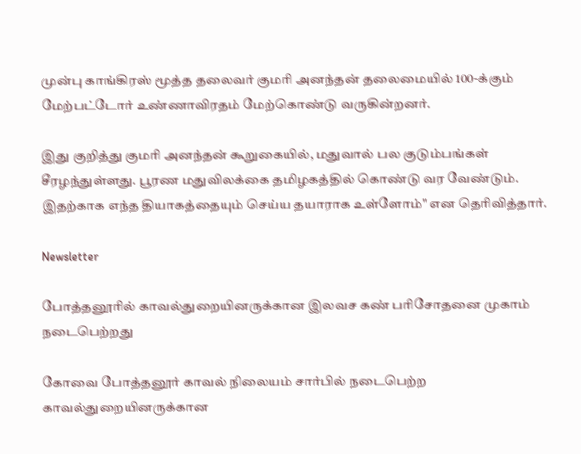முன்பு காங்கிரஸ் மூத்த தலைவர் குமரி அனந்தன் தலைமையில் 100-க்கும் மேற்பட்டோர் உண்ணாவிரதம் மேற்கொண்டு வருகின்றனர்.

இது குறித்து குமரி அனந்தன் கூறுகையில், மதுவால் பல குடும்பங்கள் சீரழந்துள்ளது. பூரண மதுவிலக்கை தமிழகத்தில் கொண்டு வர வேண்டும். இதற்காக எந்த தியாகத்தையும் செய்ய தயாராக உள்ளோம்" என தெரிவித்தார்.

Newsletter

போத்தனூரில் காவல்துறையினருக்கான இலவச கண் பரிசோதனை முகாம் நடைபெற்றது

கோவை போத்தனூர் காவல் நிலையம் சார்பில் நடைபெற்ற காவல்துறையினருக்கான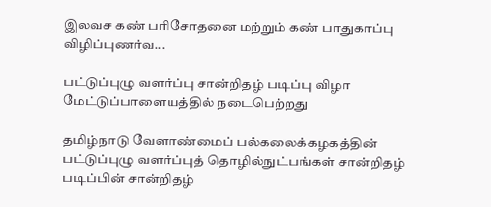இலவச கண் பரிசோதனை மற்றும் கண் பாதுகாப்பு விழிப்புணர்வ...

பட்டுப்புழு வளர்ப்பு சான்றிதழ் படிப்பு விழா மேட்டுப்பாளையத்தில் நடைபெற்றது

தமிழ்நாடு வேளாண்மைப் பல்கலைக்கழகத்தின் பட்டுப்புழு வளர்ப்புத் தொழில்நுட்பங்கள் சான்றிதழ் படிப்பின் சான்றிதழ்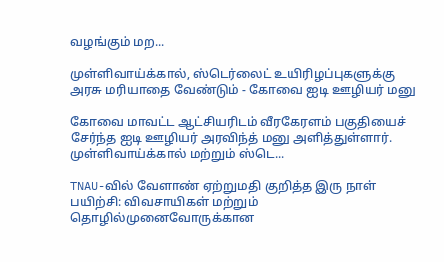வழங்கும் மற...

முள்ளிவாய்க்கால், ஸ்டெர்லைட் உயிரிழப்புகளுக்கு அரசு மரியாதை வேண்டும் - கோவை ஐடி ஊழியர் மனு

கோவை மாவட்ட ஆட்சியரிடம் வீரகேரளம் பகுதியைச் சேர்ந்த ஐடி ஊழியர் அரவிந்த் மனு அளித்துள்ளார். முள்ளிவாய்க்கால் மற்றும் ஸ்டெ...

TNAU-வில் வேளாண் ஏற்றுமதி குறித்த இரு நாள் பயிற்சி: விவசாயிகள் மற்றும் தொழில்முனைவோருக்கான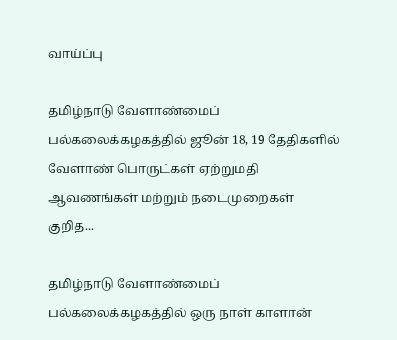வாய்ப்பு

தமிழ்நாடு வேளாண்மைப் பல்கலைக்கழகத்தில் ஜூன் 18, 19 தேதிகளில் வேளாண் பொருட்கள் ஏற்றுமதி ஆவணங்கள் மற்றும் நடைமுறைகள் குறித...

தமிழ்நாடு வேளாண்மைப் பல்கலைக்கழகத்தில் ஒரு நாள் காளான்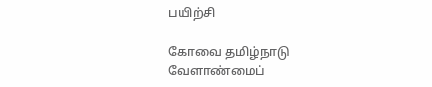பயிற்சி

கோவை தமிழ்நாடு வேளாண்மைப்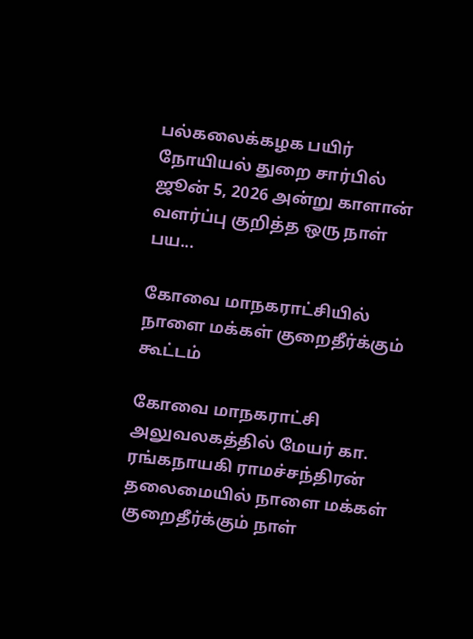பல்கலைக்கழக பயிர் நோயியல் துறை சார்பில் ஜூன் 5, 2026 அன்று காளான் வளர்ப்பு குறித்த ஒரு நாள் பய...

கோவை மாநகராட்சியில் நாளை மக்கள் குறைதீர்க்கும் கூட்டம்

கோவை மாநகராட்சி அலுவலகத்தில் மேயர் கா. ரங்கநாயகி ராமச்சந்திரன் தலைமையில் நாளை மக்கள் குறைதீர்க்கும் நாள்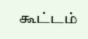கூட்டம்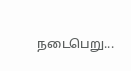நடைபெறு...